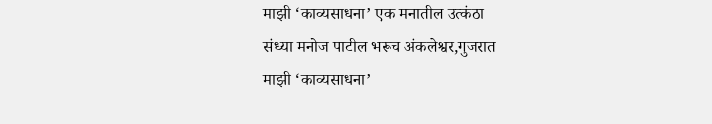माझी ‘काव्यसाधना’ एक मनातील उत्कंठा
संध्या मनोज पाटील भरूच अंकलेश्वर,गुजरात
माझी ‘काव्यसाधना’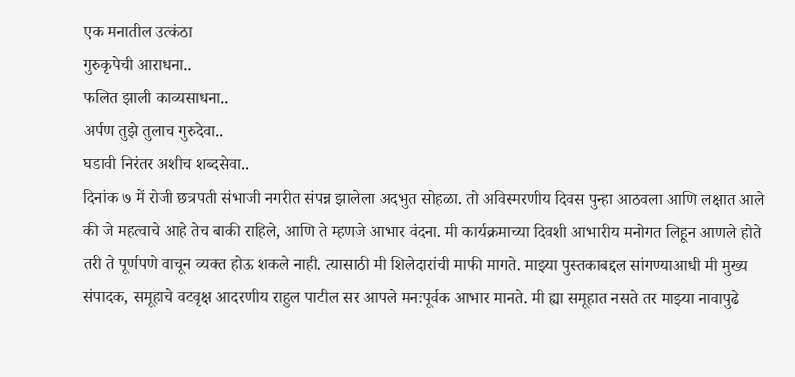एक मनातील उत्कंठा
गुरुकृपेची आराधना..
फलित झाली काव्यसाधना..
अर्पण तुझे तुलाच गुरुदेवा..
घडावी निरंतर अशीच शब्दसेवा..
दिनांक ७ में रोजी छत्रपती संभाजी नगरीत संपन्न झालेला अदभुत सोहळा. तो अविस्मरणीय दिवस पुन्हा आठवला आणि लक्षात आले की जे महत्वाचे आहे तेच बाकी राहिले, आणि ते म्हणजे आभार वंदना. मी कार्यक्रमाच्या दिवशी आभारीय मनोगत लिहून आणले होते तरी ते पूर्णपणे वाचून व्यक्त होऊ शकले नाही. त्यासाठी मी शिलेदारांची माफी मागते. माझ्या पुस्तकाबद्दल सांगण्याआधी मी मुख्य संपादक, समूहाचे वटवृक्ष आदरणीय राहुल पाटील सर आपले मनःपूर्वक आभार मानते. मी ह्या समूहात नसते तर माझ्या नावापुढे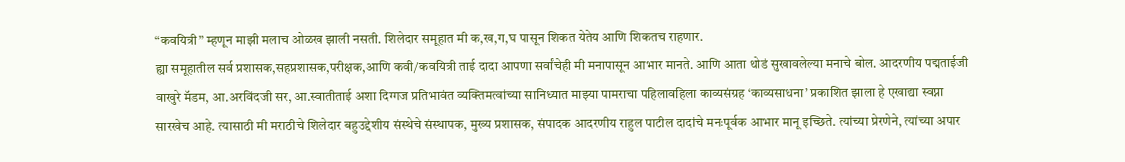“कवयित्री” म्हणून माझी मलाच ओळख झाली नसती. शिलेदार समूहात मी क,ख,ग,घ पासून शिकत येतेय आणि शिकतच राहणार.
ह्या समूहातील सर्व प्रशासक,सहप्रशासक,परीक्षक,आणि कवी/कवयित्री ताई दादा आपणा सर्वांचेही मी मनापासून आभार मानते. आणि आता थोडं सुखावलेल्या मनाचे बोल. आदरणीय पद्मताईजी वाखुरे मॅडम, आ.अरविंदजी सर, आ.स्वातीताई अशा दिग्गज प्रतिभावंत व्यक्तिमत्वांच्या सानिध्यात माझ्या पामराचा पहिलावहिला काव्यसंग्रह ‘काव्यसाधना’ प्रकाशित झाला हे एखाद्या स्वप्ना सारखेच आहे. त्यासाठी मी मराठीचे शिलेदार बहुउद्देशीय संस्थेचे संस्थापक, मुख्य प्रशासक, संपादक आदरणीय राहुल पाटील दादांचे मनःपूर्वक आभार मानू इच्छिते. त्यांच्या प्रेरणेने, त्यांच्या अपार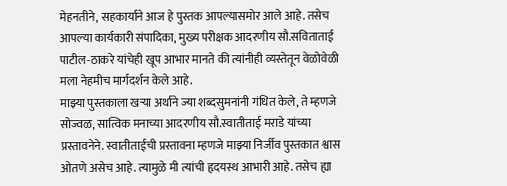मेहनतीने, सहकार्याने आज हे पुस्तक आपल्यासमोर आले आहे. तसेच आपल्या कार्यकारी संपादिका, मुख्य परीक्षक आदरणीय सौ.सविताताई पाटील-ठाकरे यांचेही खूप आभार मानते की त्यांनीही व्यस्तेतून वेळोवेळी मला नेहमीच मार्गदर्शन केले आहे.
माझ्या पुस्तकाला खऱ्या अर्थाने ज्या शब्दसुमनांनी गंधित केले, ते म्हणजे सोज्वळ, सात्विक मनाच्या आदरणीय सौ.स्वातीताई मराडे यांच्या प्रस्तावनेने. स्वातीताईची प्रस्तावना म्हणजे माझ्या निर्जीव पुस्तकात श्वास ओतणे असेच आहे. त्यामुळे मी त्यांची हृदयस्थ आभारी आहे. तसेच ह्या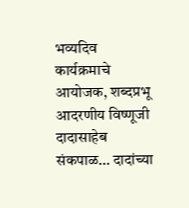भव्यदिव कार्यक्रमाचे आयोजक, शब्दप्रभू आदरणीय विष्णूजी दादासाहेब संकपाळ… दादांच्या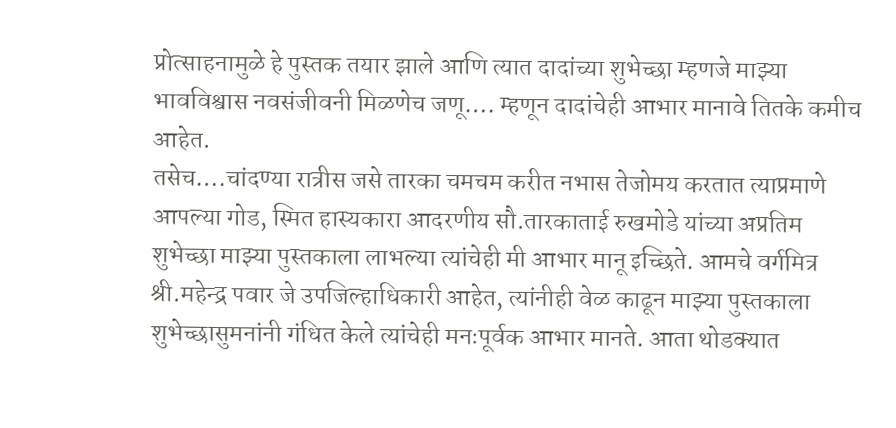प्रोत्साहनामुळे हे पुस्तक तयार झाले आणि त्यात दादांच्या शुभेच्छा म्हणजे माझ्या भावविश्वास नवसंजीवनी मिळणेच जणू…. म्हणून दादांचेही आभार मानावे तितके कमीच आहेत.
तसेच….चांदण्या रात्रीस जसे तारका चमचम करीत नभास तेजोमय करतात त्याप्रमाणे आपल्या गोड, स्मित हास्यकारा आदरणीय सौ.तारकाताई रुखमोडे यांच्या अप्रतिम शुभेच्छा माझ्या पुस्तकाला लाभल्या त्यांचेही मी आभार मानू इच्छिते. आमचे वर्गमित्र श्री.महेन्द्र पवार जे उपजिल्हाधिकारी आहेत, त्यांनीही वेळ काढून माझ्या पुस्तकाला शुभेच्छासुमनांनी गंधित केले त्यांचेही मनःपूर्वक आभार मानते. आता थोडक्यात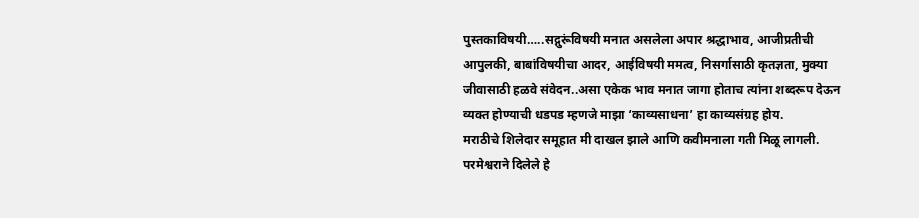पुस्तकाविषयी…..सद्गुरूंविषयी मनात असलेला अपार श्रद्धाभाव, आजीप्रतीची आपुलकी, बाबांविषयीचा आदर, आईविषयी ममत्व, निसर्गासाठी कृतज्ञता, मुक्या जीवासाठी हळवे संवेदन..असा एकेक भाव मनात जागा होताच त्यांना शब्दरूप देऊन व्यक्त होण्याची धडपड म्हणजे माझा ‘काव्यसाधना’ हा काव्यसंग्रह होय.
मराठीचे शिलेदार समूहात मी दाखल झाले आणि कवीमनाला गती मिळू लागली. परमेश्वराने दिलेले हे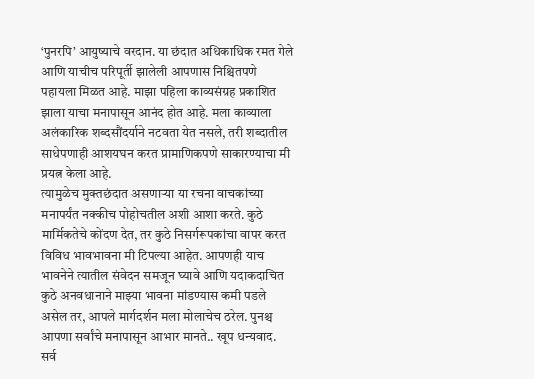‘पुनरपि’ आयुष्याचे वरदान. या छंदात अधिकाधिक रमत गेले आणि याचीच परिपूर्ती झालेली आपणास निश्चितपणे पहायला मिळत आहे. माझा पहिला काव्यसंग्रह प्रकाशित झाला याचा मनापासून आनंद होत आहे. मला काव्याला अलंकारिक शब्दसौंदर्याने नटवता येत नसले, तरी शब्दातील साधेपणाही आशयघन करत प्रामाणिकपणे साकारण्याचा मी प्रयत्न केला आहे.
त्यामुळेच मुक्तछंदात असणाऱ्या या रचना वाचकांच्या मनापर्यंत नक्कीच पोहोचतील अशी आशा करते. कुठे मार्मिकतेचे कोंदण देत, तर कुठे निसर्गरूपकांचा वापर करत विविध भावभावना मी टिपल्या आहेत. आपणही याच भावनेने त्यातील संवेदन समजून घ्यावे आणि यदाकदाचित कुठे अनवधानाने माझ्या भावना मांडण्यास कमी पडले असेल तर, आपले मार्गदर्शन मला मोलाचेच ठरेल. पुनश्च आपणा सर्वांचे मनापासून आभार मानते.. खूप धन्यवाद. सर्व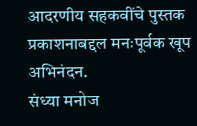आदरणीय सहकवींचे पुस्तक प्रकाशनाबद्दल मनःपूर्वक खूप अभिनंदन.
संध्या मनोज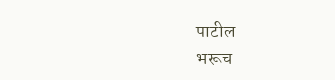पाटील
भरूच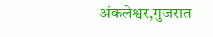अंकलेश्वर,गुजरात